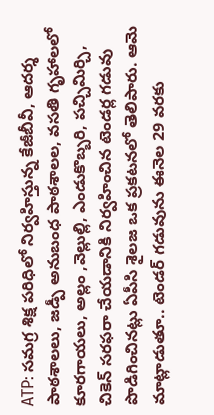ATP: సమగ్ర శిక్ష పరిధిలో నిర్వహిస్తున్న కేజీబీవీ, ఆదర్శ పాఠశాలలు, జడ్పీ అనుబంధ పాఠశాలల, వసతి గృహాలలో కూరగాయలు, అల్లం ,వెల్లుల్లి, ఎండుకొబ్బరి, పచ్చిమిర్చి, చికెన్ సరఫరా చేయడానికి నిర్వహించిన టెండర్ల గడువు పొడిగించినట్లు ఏపీసి శైలజ ఒక ప్రకటనలో తెలిపారు. ఆమె మాట్లాడుతూ.. టెండర్ గడువును ఈనెల 29 వరకు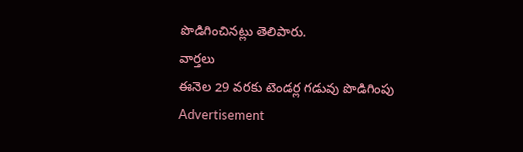పొడిగించినట్లు తెలిపారు.
వార్తలు
ఈనెల 29 వరకు టెండర్ల గడువు పొడిగింపు
Advertisement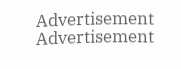Advertisement
Advertisement